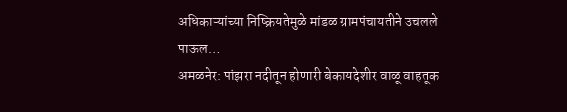अधिकाऱ्यांच्या निष्क्रियतेमुळे मांडळ ग्रामपंचायतीने उचलले पाऊल…
अमळनेर: पांझरा नदीतून होणारी बेकायदेशीर वाळू वाहतूक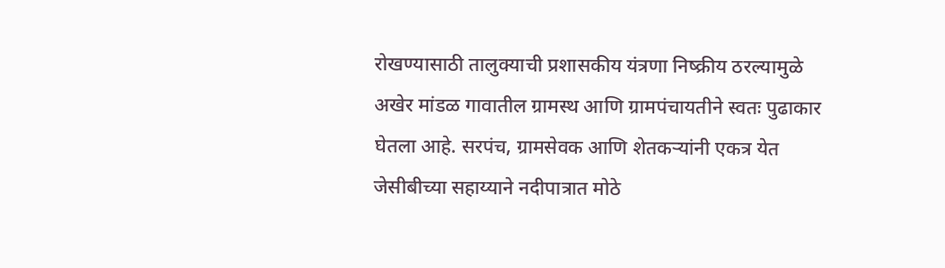रोखण्यासाठी तालुक्याची प्रशासकीय यंत्रणा निष्क्रीय ठरल्यामुळे अखेर मांडळ गावातील ग्रामस्थ आणि ग्रामपंचायतीने स्वतः पुढाकार घेतला आहे. सरपंच, ग्रामसेवक आणि शेतकऱ्यांनी एकत्र येत जेसीबीच्या सहाय्याने नदीपात्रात मोठे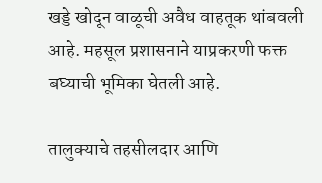खड्डे खोदून वाळूची अवैध वाहतूक थांबवली आहे. महसूल प्रशासनाने याप्रकरणी फक्त बघ्याची भूमिका घेतली आहे.

तालुक्याचे तहसीलदार आणि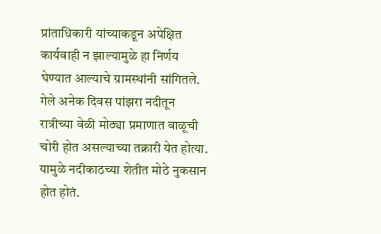प्रांताधिकारी यांच्याकडून अपेक्षित कार्यवाही न झाल्यामुळे हा निर्णय घेण्यात आल्याचे ग्रामस्थांनी सांगितले. गेले अनेक दिवस पांझरा नदीतून रात्रीच्या वेळी मोठ्या प्रमाणात वाळूची चोरी होत असल्याच्या तक्रारी येत होत्या. यामुळे नदीकाठच्या शेतीत मोठे नुकसान होत होतं.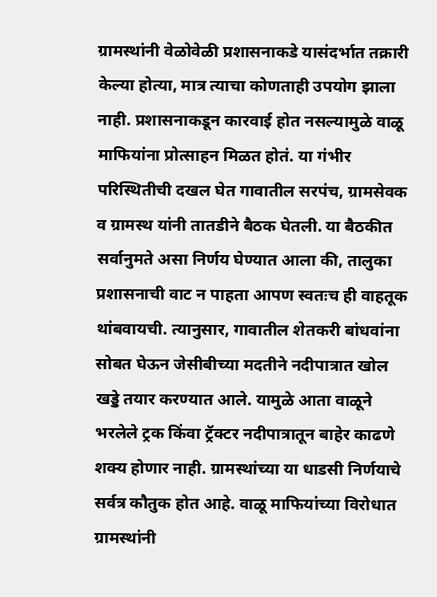ग्रामस्थांनी वेळोवेळी प्रशासनाकडे यासंदर्भात तक्रारी केल्या होत्या, मात्र त्याचा कोणताही उपयोग झाला नाही. प्रशासनाकडून कारवाई होत नसल्यामुळे वाळू माफियांना प्रोत्साहन मिळत होतं. या गंभीर परिस्थितीची दखल घेत गावातील सरपंच, ग्रामसेवक व ग्रामस्थ यांनी तातडीने बैठक घेतली. या बैठकीत सर्वानुमते असा निर्णय घेण्यात आला की, तालुका प्रशासनाची वाट न पाहता आपण स्वतःच ही वाहतूक थांबवायची. त्यानुसार, गावातील शेतकरी बांधवांना सोबत घेऊन जेसीबीच्या मदतीने नदीपात्रात खोल खड्डे तयार करण्यात आले. यामुळे आता वाळूने भरलेले ट्रक किंवा ट्रॅक्टर नदीपात्रातून बाहेर काढणे शक्य होणार नाही. ग्रामस्थांच्या या धाडसी निर्णयाचे सर्वत्र कौतुक होत आहे. वाळू माफियांच्या विरोधात ग्रामस्थांनी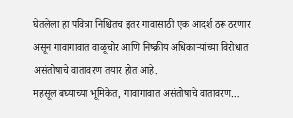घेतलेला हा पवित्रा निश्चितच इतर गावासाठी एक आदर्श ठरू ठरणार असून गावागावात वाळूचोर आणि निष्क्रीय अधिकाऱ्यांच्या विरोधात असंतोषाचे वातावरण तयार होत आहे.
महसूल बघ्याच्या भूमिकेत, गावागावात असंतोषाचे वातावरण…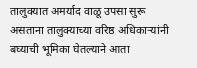तालुक्यात अमर्याद वाळू उपसा सुरू असताना तालुक्याच्या वरिष्ठ अधिकाऱ्यांनी बघ्याची भूमिका घेतल्याने आता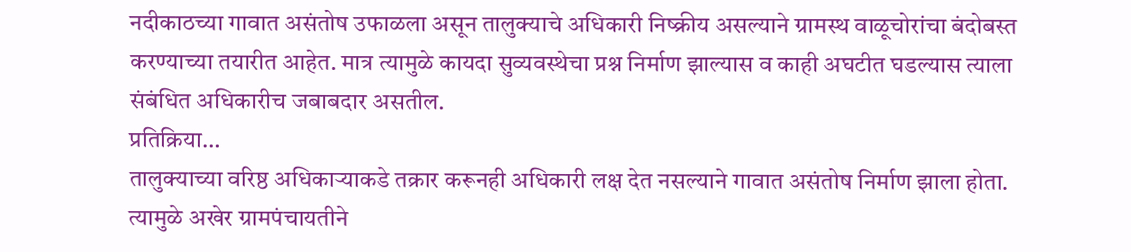नदीकाठच्या गावात असंतोष उफाळला असून तालुक्याचे अधिकारी निष्क्रीय असल्याने ग्रामस्थ वाळूचोरांचा बंदोबस्त करण्याच्या तयारीत आहेत. मात्र त्यामुळे कायदा सुव्यवस्थेचा प्रश्न निर्माण झाल्यास व काही अघटीत घडल्यास त्याला संबंधित अधिकारीच जबाबदार असतील.
प्रतिक्रिया…
तालुक्याच्या वरिष्ठ अधिकाऱ्याकडे तक्रार करूनही अधिकारी लक्ष देत नसल्याने गावात असंतोष निर्माण झाला होता. त्यामुळे अखेर ग्रामपंचायतीने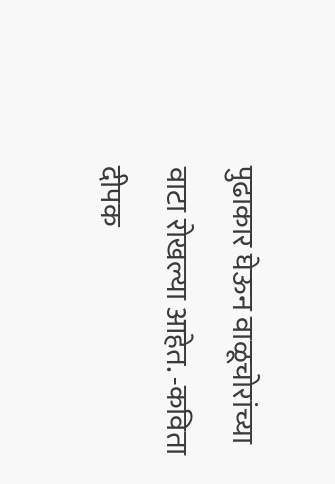पुढाकार घेऊन वाळूचोरांच्या वाटा रोखल्या आहेत. -कविता दीपक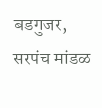बडगुजर, सरपंच मांडळ